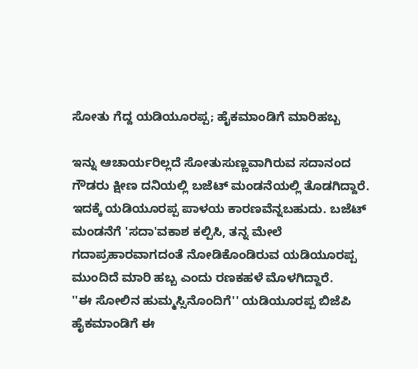ಸೋತು ಗೆದ್ದ ಯಡಿಯೂರಪ್ಪ; ಹೈಕಮಾಂಡಿಗೆ ಮಾರಿಹಬ್ಬ

ಇನ್ನು ಆಚಾರ್ಯರಿಲ್ಲದೆ ಸೋತುಸುಣ್ಣವಾಗಿರುವ ಸದಾನಂದ ಗೌಡರು ಕ್ಷೀಣ ದನಿಯಲ್ಲಿ ಬಜೆಟ್ ಮಂಡನೆಯಲ್ಲಿ ತೊಡಗಿದ್ದಾರೆ. ಇದಕ್ಕೆ ಯಡಿಯೂರಪ್ಪ ಪಾಳಯ ಕಾರಣವೆನ್ನಬಹುದು. ಬಜೆಟ್ ಮಂಡನೆಗೆ 'ಸದಾ'ವಕಾಶ ಕಲ್ಪಿಸಿ, ತನ್ನ ಮೇಲೆ ಗದಾಪ್ರಹಾರವಾಗದಂತೆ ನೋಡಿಕೊಂಡಿರುವ ಯಡಿಯೂರಪ್ಪ ಮುಂದಿದೆ ಮಾರಿ ಹಬ್ಬ ಎಂದು ರಣಕಹಳೆ ಮೊಳಗಿದ್ದಾರೆ.
''ಈ ಸೋಲಿನ ಹುಮ್ಮಸ್ಸಿನೊಂದಿಗೆ'' ಯಡಿಯೂರಪ್ಪ ಬಿಜೆಪಿ ಹೈಕಮಾಂಡಿಗೆ ಈ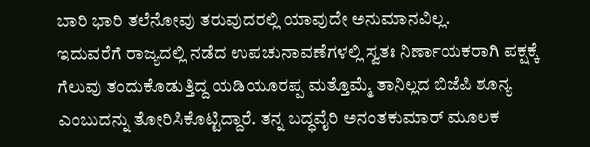ಬಾರಿ ಭಾರಿ ತಲೆನೋವು ತರುವುದರಲ್ಲಿ ಯಾವುದೇ ಅನುಮಾನವಿಲ್ಲ.
ಇದುವರೆಗೆ ರಾಜ್ಯದಲ್ಲಿ ನಡೆದ ಉಪಚುನಾವಣೆಗಳಲ್ಲಿ ಸ್ವತಃ ನಿರ್ಣಾಯಕರಾಗಿ ಪಕ್ಷಕ್ಕೆ ಗೆಲುವು ತಂದುಕೊಡುತ್ತಿದ್ದ ಯಡಿಯೂರಪ್ಪ ಮತ್ತೊಮ್ಮೆ ತಾನಿಲ್ಲದ ಬಿಜೆಪಿ ಶೂನ್ಯ ಎಂಬುದನ್ನು ತೋರಿಸಿಕೊಟ್ಟಿದ್ದಾರೆ. ತನ್ನ ಬದ್ಧವೈರಿ ಅನಂತಕುಮಾರ್ ಮೂಲಕ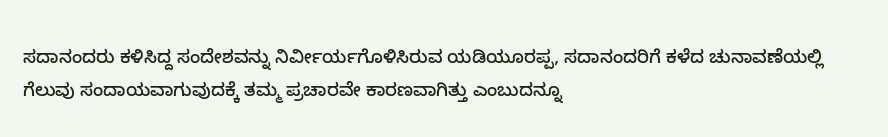ಸದಾನಂದರು ಕಳಿಸಿದ್ದ ಸಂದೇಶವನ್ನು ನಿರ್ವೀರ್ಯಗೊಳಿಸಿರುವ ಯಡಿಯೂರಪ್ಪ, ಸದಾನಂದರಿಗೆ ಕಳೆದ ಚುನಾವಣೆಯಲ್ಲಿ ಗೆಲುವು ಸಂದಾಯವಾಗುವುದಕ್ಕೆ ತಮ್ಮ ಪ್ರಚಾರವೇ ಕಾರಣವಾಗಿತ್ತು ಎಂಬುದನ್ನೂ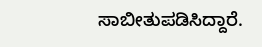ಸಾಬೀತುಪಡಿಸಿದ್ದಾರೆ.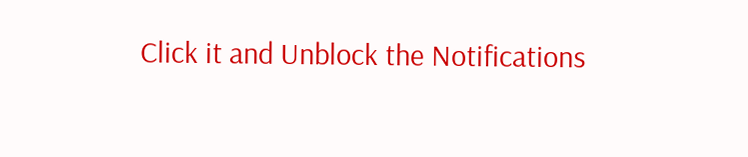Click it and Unblock the Notifications